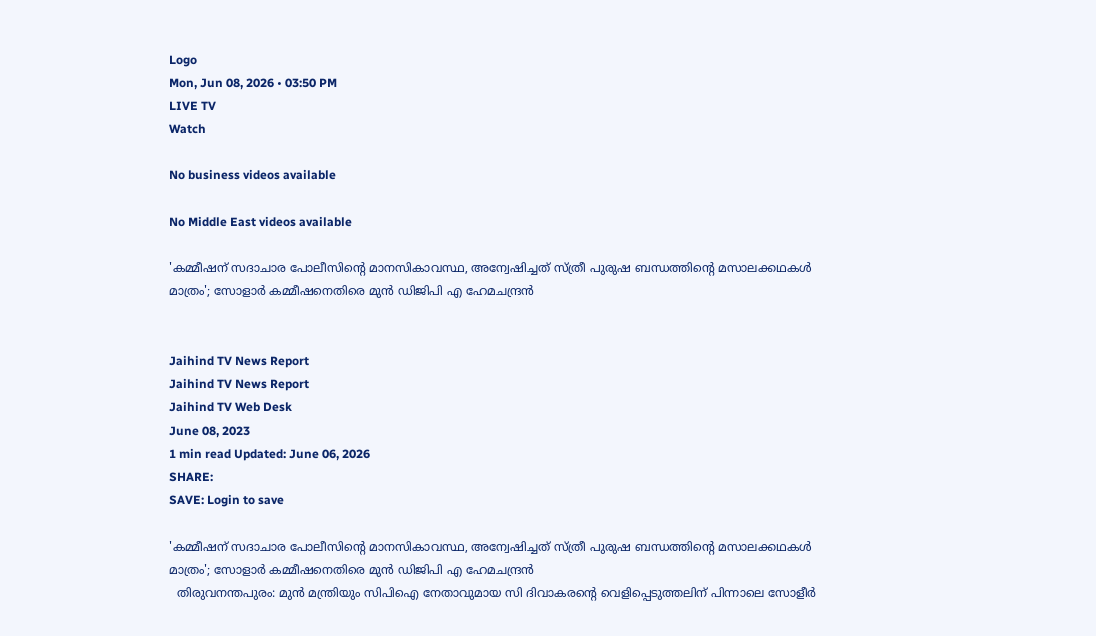Logo
Mon, Jun 08, 2026 • 03:50 PM
LIVE TV
Watch

No business videos available

No Middle East videos available

'കമ്മീഷന് സദാചാര പോലീസിന്‍റെ മാനസികാവസ്ഥ, അന്വേഷിച്ചത് സ്ത്രീ പുരുഷ ബന്ധത്തിന്‍റെ മസാലക്കഥകള്‍ മാത്രം'; സോളാർ കമ്മീഷനെതിരെ മുന്‍ ഡിജിപി എ ഹേമചന്ദ്രന്‍


Jaihind TV News Report
Jaihind TV News Report
Jaihind TV Web Desk
June 08, 2023
1 min read Updated: June 06, 2026
SHARE:
SAVE: Login to save

'കമ്മീഷന് സദാചാര പോലീസിന്‍റെ മാനസികാവസ്ഥ, അന്വേഷിച്ചത് സ്ത്രീ പുരുഷ ബന്ധത്തിന്‍റെ മസാലക്കഥകള്‍ മാത്രം'; സോളാർ കമ്മീഷനെതിരെ മുന്‍ ഡിജിപി എ ഹേമചന്ദ്രന്‍
  തിരുവനന്തപുരം: മുന്‍ മന്ത്രിയും സിപിഐ നേതാവുമായ സി ദിവാകരന്‍റെ വെളിപ്പെടുത്തലിന് പിന്നാലെ സോളീർ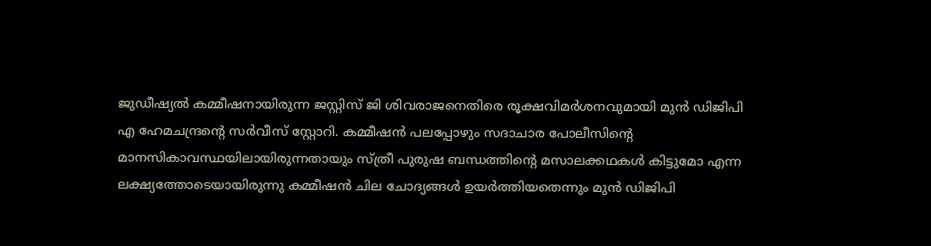ജുഡീഷ്യൽ കമ്മീഷനായിരുന്ന ജസ്റ്റിസ് ജി ശിവരാജനെതിരെ രൂക്ഷവിമർശനവുമായി മുൻ ഡിജിപി എ ഹേമചന്ദ്രന്‍റെ സർവീസ് സ്റ്റോറി. കമ്മീഷൻ പലപ്പോഴും സദാചാര പോലീസിന്‍റെ മാനസികാവസ്ഥയിലായിരുന്നതായും സ്ത്രീ പുരുഷ ബന്ധത്തിന്‍റെ മസാലക്കഥകൾ കിട്ടുമോ എന്ന ലക്ഷ്യത്തോടെയായിരുന്നു കമ്മീഷൻ ചില ചോദ്യങ്ങൾ ഉയർത്തിയതെന്നും മുൻ ഡിജിപി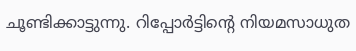ചൂണ്ടിക്കാട്ടുന്നു. റിപ്പോർട്ടിന്‍റെ നിയമസാധുത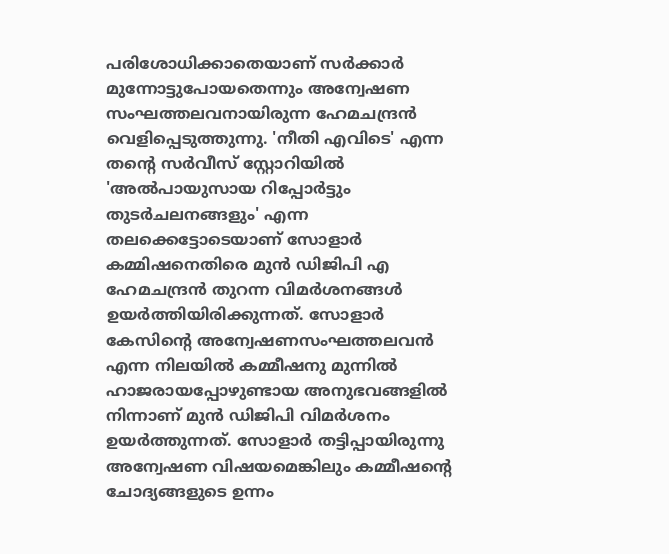പരിശോധിക്കാതെയാണ് സർക്കാർ മുന്നോട്ടുപോയതെന്നും അന്വേഷണ സംഘത്തലവനായിരുന്ന ഹേമചന്ദ്രൻ വെളിപ്പെടുത്തുന്നു. 'നീതി എവിടെ' എന്ന തന്‍റെ സർവീസ് സ്റ്റോറിയിൽ 'അൽപായുസായ റിപ്പോർട്ടും തുടർചലനങ്ങളും' എന്ന തലക്കെട്ടോടെയാണ് സോളാർ കമ്മിഷനെതിരെ മുൻ ഡിജിപി എ ഹേമചന്ദ്രൻ തുറന്ന വിമർശനങ്ങൾ ഉയർത്തിയിരിക്കുന്നത്. സോളാർ കേസിന്‍റെ അന്വേഷണസംഘത്തലവൻ എന്ന നിലയിൽ കമ്മീഷനു മുന്നിൽ ഹാജരായപ്പോഴുണ്ടായ അനുഭവങ്ങളിൽ നിന്നാണ് മുൻ ഡിജിപി വിമർശനം ഉയർത്തുന്നത്. സോളാർ തട്ടിപ്പായിരുന്നു അന്വേഷണ വിഷയമെങ്കിലും കമ്മീഷന്‍റെ ചോദ്യങ്ങളുടെ ഉന്നം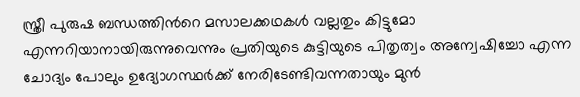സ്ത്രീ പുരുഷ ബന്ധത്തിന്‍റെ മസാലക്കഥകൾ വല്ലതും കിട്ടുമോ എന്നറിയാനായിരുന്നുവെന്നും പ്രതിയുടെ കുട്ടിയുടെ പിതൃത്വം അന്വേഷിച്ചോ എന്ന ചോദ്യം പോലും ഉദ്യോഗസ്ഥർക്ക് നേരിടേണ്ടിവന്നതായും മുന്‍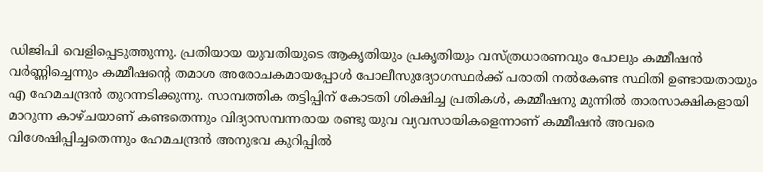ഡിജിപി വെളിപ്പെടുത്തുന്നു. പ്രതിയായ യുവതിയുടെ ആകൃതിയും പ്രകൃതിയും വസ്ത്രധാരണവും പോലും കമ്മീഷൻ വർണ്ണിച്ചെന്നും കമ്മീഷന്‍റെ തമാശ അരോചകമായപ്പോൾ പോലീസുദ്യോഗസ്ഥർക്ക് പരാതി നൽകേണ്ട സ്ഥിതി ഉണ്ടായതായും എ ഹേമചന്ദ്രൻ തുറന്നടിക്കുന്നു. സാമ്പത്തിക തട്ടിപ്പിന് കോടതി ശിക്ഷിച്ച പ്രതികൾ, കമ്മീഷനു മുന്നിൽ താരസാക്ഷികളായി മാറുന്ന കാഴ്ചയാണ് കണ്ടതെന്നും വിദ്യാസമ്പന്നരായ രണ്ടു യുവ വ്യവസായികളെന്നാണ് കമ്മീഷൻ അവരെ വിശേഷിപ്പിച്ചതെന്നും ഹേമചന്ദ്രൻ അനുഭവ കുറിപ്പിൽ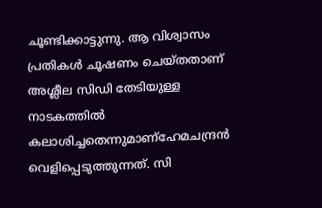ചൂണ്ടിക്കാട്ടുന്നു. ആ വിശ്വാസം പ്രതികൾ ചൂഷണം ചെയ്തതാണ് അശ്ലീല സിഡി തേടിയുള്ള നാടകത്തിൽ കലാശിച്ചതെന്നുമാണ്ഹേമചന്ദ്രൻ വെളിപ്പെടുത്തുന്നത്. സി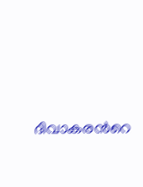ദിവാകരന്‍റെ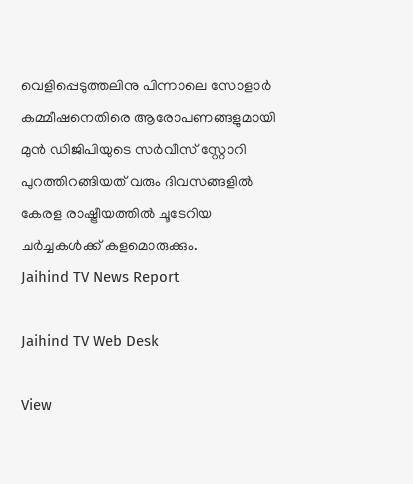വെളിപ്പെടുത്തലിനു പിന്നാലെ സോളാർ കമ്മീഷനെതിരെ ആരോപണങ്ങളുമായി മുൻ ഡിജിപിയുടെ സർവീസ് സ്റ്റോറി പുറത്തിറങ്ങിയത് വരും ദിവസങ്ങളിൽ കേരള രാഷ്ട്രീയത്തിൽ ചൂടേറിയ ചർച്ചകൾക്ക് കളമൊരുക്കും.
Jaihind TV News Report

Jaihind TV Web Desk

View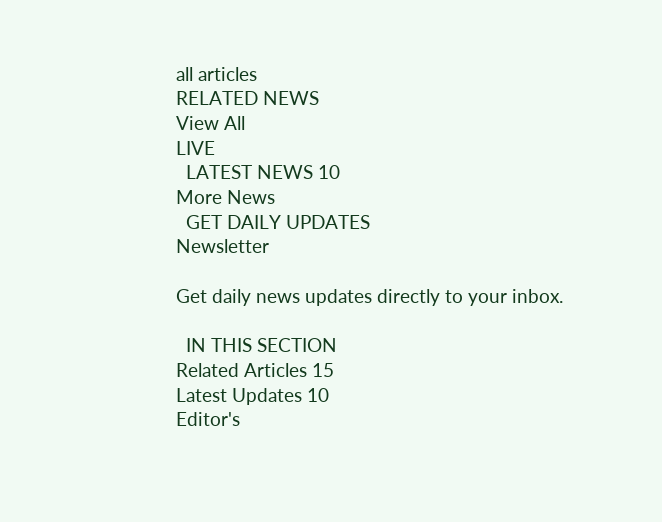all articles
RELATED NEWS
View All
LIVE
  LATEST NEWS 10
More News
  GET DAILY UPDATES
Newsletter

Get daily news updates directly to your inbox.

  IN THIS SECTION
Related Articles 15
Latest Updates 10
Editor's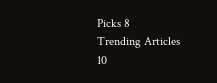Picks 8
Trending Articles 10